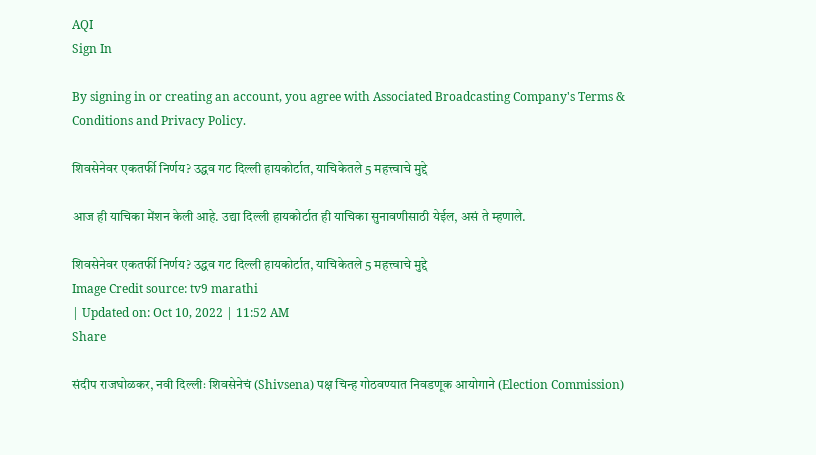AQI
Sign In

By signing in or creating an account, you agree with Associated Broadcasting Company's Terms & Conditions and Privacy Policy.

शिवसेनेवर एकतर्फी निर्णय? उद्धव गट दिल्ली हायकोर्टात, याचिकेतले 5 महत्त्वाचे मुद्दे

आज ही याचिका मेंशन केली आहे. उद्या दिल्ली हायकोर्टात ही याचिका सुनावणीसाठी येईल, असं ते म्हणाले.

शिवसेनेवर एकतर्फी निर्णय? उद्धव गट दिल्ली हायकोर्टात, याचिकेतले 5 महत्त्वाचे मुद्दे
Image Credit source: tv9 marathi
| Updated on: Oct 10, 2022 | 11:52 AM
Share

संदीप राजघोळकर, नवी दिल्लीः शिवसेनेचं (Shivsena) पक्ष चिन्ह गोठवण्यात निवडणूक आयोगाने (Election Commission)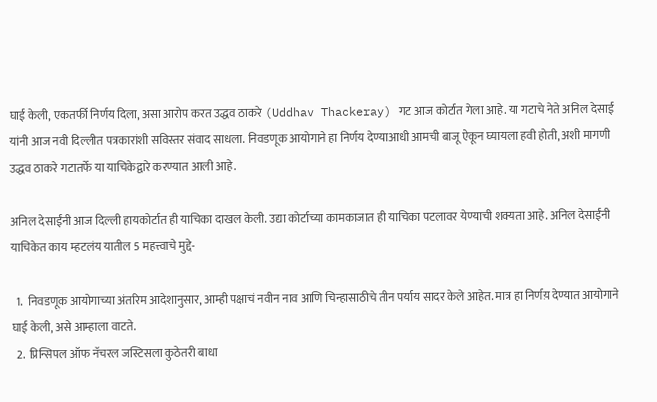घाई केली, एकतर्फी निर्णय दिला, असा आरोप करत उद्धव ठाकरे (Uddhav Thackeray) गट आज कोर्टात गेला आहे. या गटाचे नेते अनिल देसाई यांनी आज नवी दिल्लीत पत्रकारांशी सविस्तर संवाद साधला. निवडणूक आयोगाने हा निर्णय देण्याआधी आमची बाजू ऐकून घ्यायला हवी होती, अशी मागणी उद्धव ठाकरे गटातर्फे या याचिकेद्वारे करण्यात आली आहे.

अनिल देसाईंनी आज दिल्ली हायकोर्टात ही याचिका दाखल केली. उद्या कोर्टाच्या कामकाजात ही याचिका पटलावर येण्याची शक्यता आहे. अनिल देसाईंनी याचिकेत काय म्हटलंय यातील 5 महत्त्वाचे मुद्दे-

  1.  निवडणूक आयोगाच्या अंतरिम आदेशानुसार, आम्ही पक्षाचं नवीन नाव आणि चिन्हासाठीचे तीन पर्याय सादर केले आहेत. मात्र हा निर्णय़ देण्यात आयोगाने घाई केली, असे आम्हाला वाटते.
  2.  प्रिन्सिपल ऑफ नॅचरल जस्टिसला कुठेतरी बाधा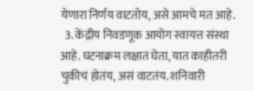येणारा निर्णय वाटतोय, असे आमचे मत आहे.
  3. केंद्रीय निवडणूक आयोग स्वायत्त संस्था आहे. घटनाक्रम लक्षात घेता, यात काहीतरी चुकीचं होतंय, असं वाटतंय. शनिवारी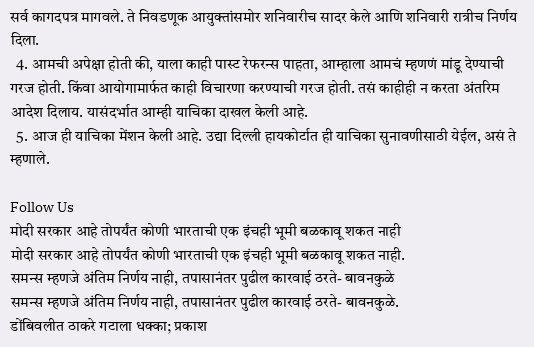सर्व कागदपत्र मागवले. ते निवडणूक आयुक्तांसमोर शनिवारीच सादर केले आणि शनिवारी रात्रीच निर्णय दिला.
  4. आमची अपेक्षा होती की, याला काही पास्ट रेफरन्स पाहता, आम्हाला आमचं म्हणणं मांडू देण्याची गरज होती. किंवा आयोगामार्फत काही विचारणा करण्याची गरज होती. तसं काहीही न करता अंतरिम आदेश दिलाय. यासंदर्भात आम्ही याचिका दाखल केली आहे.
  5. आज ही याचिका मेंशन केली आहे. उद्या दिल्ली हायकोर्टात ही याचिका सुनावणीसाठी येईल, असं ते म्हणाले.

Follow Us
मोदी सरकार आहे तोपर्यंत कोणी भारताची एक इंचही भूमी बळकावू शकत नाही
मोदी सरकार आहे तोपर्यंत कोणी भारताची एक इंचही भूमी बळकावू शकत नाही.
समन्स म्हणजे अंतिम निर्णय नाही, तपासानंतर पुढील कारवाई ठरते- बावनकुळे
समन्स म्हणजे अंतिम निर्णय नाही, तपासानंतर पुढील कारवाई ठरते- बावनकुळे.
डोंबिवलीत ठाकरे गटाला धक्का; प्रकाश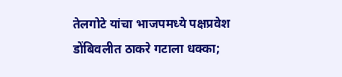तेलगोटे यांचा भाजपमध्ये पक्षप्रवेश
डोंबिवलीत ठाकरे गटाला धक्का;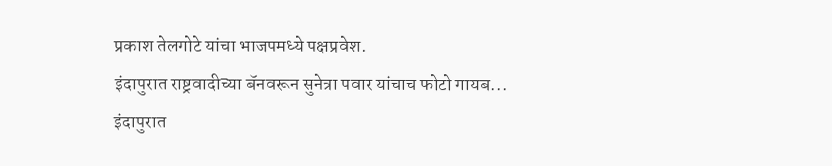प्रकाश तेलगोटे यांचा भाजपमध्ये पक्षप्रवेश.
इंदापुरात राष्ट्रवादीच्या बॅनवरून सुनेत्रा पवार यांचाच फोटो गायब...
इंदापुरात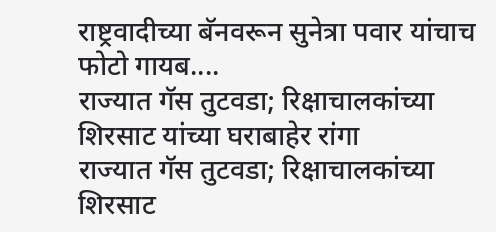राष्ट्रवादीच्या बॅनवरून सुनेत्रा पवार यांचाच फोटो गायब....
राज्यात गॅस तुटवडा; रिक्षाचालकांच्या शिरसाट यांच्या घराबाहेर रांगा
राज्यात गॅस तुटवडा; रिक्षाचालकांच्या शिरसाट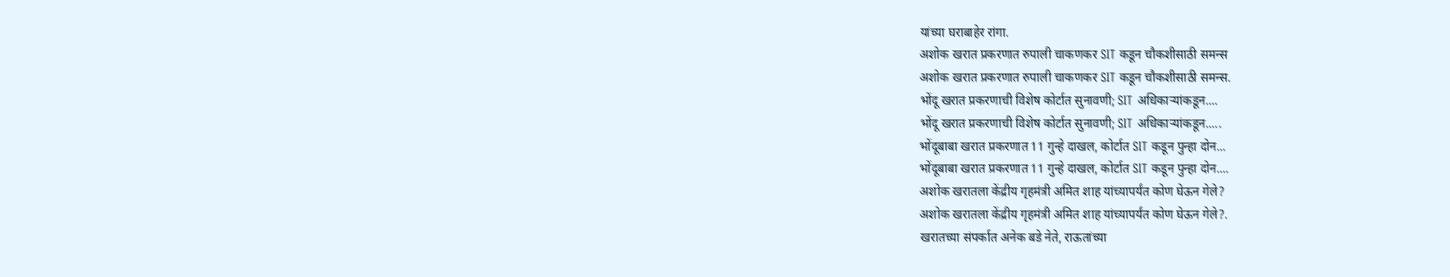यांच्या घराबाहेर रांगा.
अशोक खरात प्रकरणात रुपाली चाकणकर SIT कडून चौकशीसाठी समन्स
अशोक खरात प्रकरणात रुपाली चाकणकर SIT कडून चौकशीसाठी समन्स.
भोंदू खरात प्रकरणाची विशेष कोर्टात सुनावणी; SIT अधिकाऱ्यांकडून....
भोंदू खरात प्रकरणाची विशेष कोर्टात सुनावणी; SIT अधिकाऱ्यांकडून.....
भोंदूबाबा खरात प्रकरणात 11 गुन्हे दाखल, कोर्टात SIT कडून पुन्हा दोन...
भोंदूबाबा खरात प्रकरणात 11 गुन्हे दाखल, कोर्टात SIT कडून पुन्हा दोन....
अशोक खरातला केंद्रीय गृहमंत्री अमित शाह यांच्यापर्यंत कोण घेऊन गेले?
अशोक खरातला केंद्रीय गृहमंत्री अमित शाह यांच्यापर्यंत कोण घेऊन गेले?.
खरातच्या संपर्कात अनेक बडे नेते, राऊतांच्या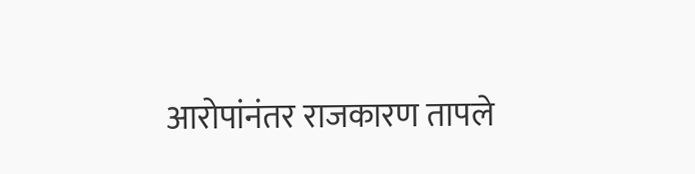आरोपांनंतर राजकारण तापले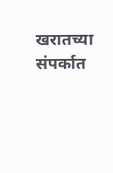खरातच्या संपर्कात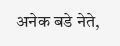अनेक बडे नेते,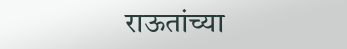राऊतांच्या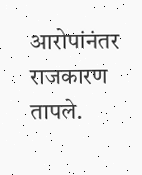आरोपांनंतर राजकारण तापले.